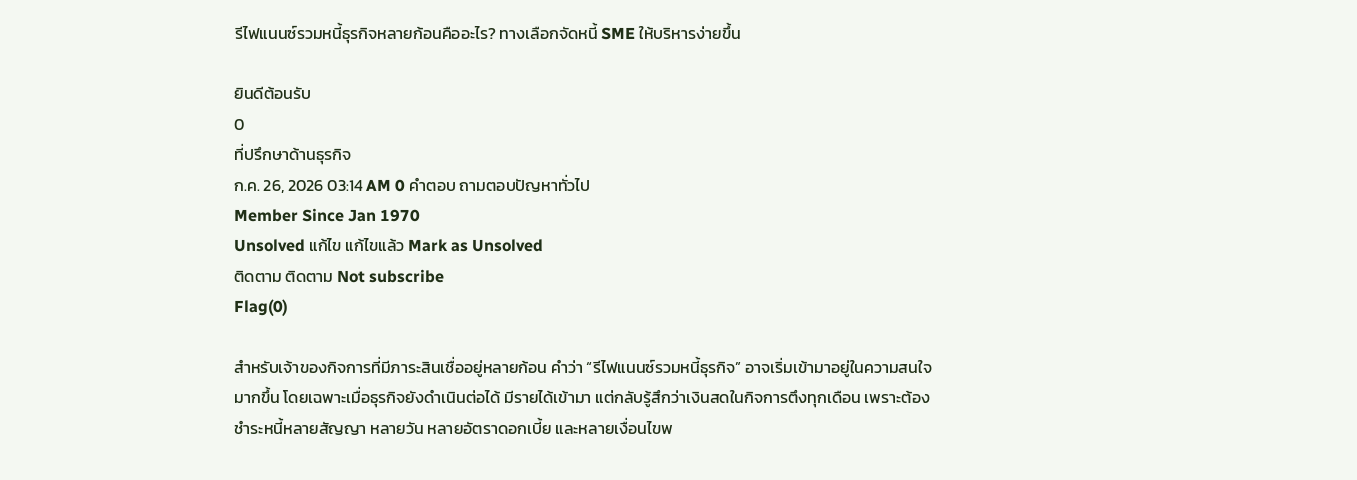รีไฟแนนซ์รวมหนี้ธุรกิจหลายก้อนคืออะไร? ทางเลือกจัดหนี้ SME ให้บริหารง่ายขึ้น

ยินดีต้อนรับ
0
ที่ปรึกษาด้านธุรกิจ
ก.ค. 26, 2026 03:14 AM 0 คำตอบ ถามตอบปัญหาทั่วไป
Member Since Jan 1970
Unsolved แก้ไข แก้ไขแล้ว Mark as Unsolved
ติดตาม ติดตาม Not subscribe
Flag(0)

สำหรับเจ้าของกิจการที่มีภาระสินเชื่ออยู่หลายก้อน คำว่า “รีไฟแนนซ์รวมหนี้ธุรกิจ” อาจเริ่มเข้ามาอยู่ในความสนใจมากขึ้น โดยเฉพาะเมื่อธุรกิจยังดำเนินต่อได้ มีรายได้เข้ามา แต่กลับรู้สึกว่าเงินสดในกิจการตึงทุกเดือน เพราะต้องชำระหนี้หลายสัญญา หลายวัน หลายอัตราดอกเบี้ย และหลายเงื่อนไขพ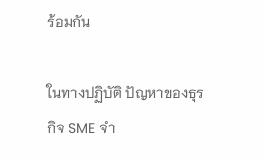ร้อมกัน

ในทางปฏิบัติ ปัญหาของธุรกิจ SME จำ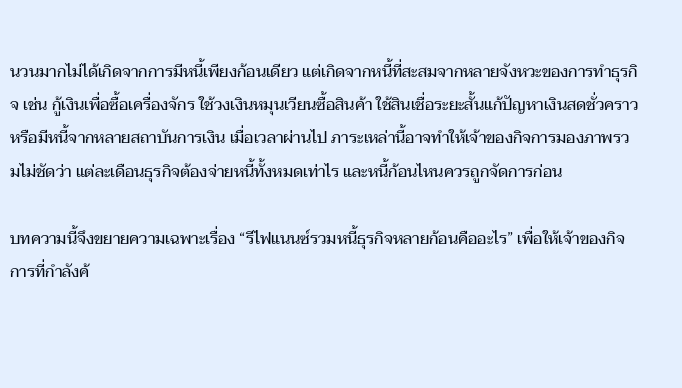นวนมากไม่ได้เกิดจากการมีหนี้เพียงก้อนเดียว แต่เกิดจากหนี้ที่สะสมจากหลายจังหวะของการทำธุรกิจ เช่น กู้เงินเพื่อซื้อเครื่องจักร ใช้วงเงินหมุนเวียนซื้อสินค้า ใช้สินเชื่อระยะสั้นแก้ปัญหาเงินสดชั่วคราว หรือมีหนี้จากหลายสถาบันการเงิน เมื่อเวลาผ่านไป ภาระเหล่านี้อาจทำให้เจ้าของกิจการมองภาพรวมไม่ชัดว่า แต่ละเดือนธุรกิจต้องจ่ายหนี้ทั้งหมดเท่าไร และหนี้ก้อนไหนควรถูกจัดการก่อน

บทความนี้จึงขยายความเฉพาะเรื่อง “รีไฟแนนซ์รวมหนี้ธุรกิจหลายก้อนคืออะไร” เพื่อให้เจ้าของกิจการที่กำลังค้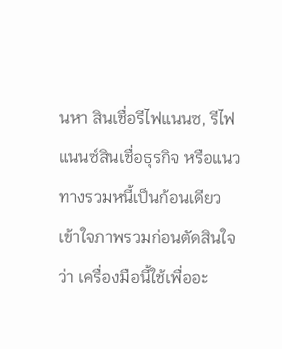นหา สินเชื่อรีไฟแนนซ, รีไฟแนนซ์สินเชื่อธุรกิจ หรือแนวทางรวมหนี้เป็นก้อนเดียว เข้าใจภาพรวมก่อนตัดสินใจว่า เครื่องมือนี้ใช้เพื่ออะ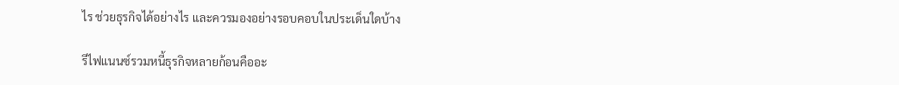ไร ช่วยธุรกิจได้อย่างไร และควรมองอย่างรอบคอบในประเด็นใดบ้าง

รีไฟแนนซ์รวมหนี้ธุรกิจหลายก้อนคืออะ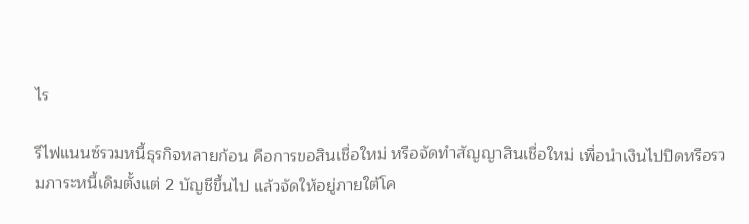ไร

รีไฟแนนซ์รวมหนี้ธุรกิจหลายก้อน คือการขอสินเชื่อใหม่ หรือจัดทำสัญญาสินเชื่อใหม่ เพื่อนำเงินไปปิดหรือรวมภาระหนี้เดิมตั้งแต่ 2 บัญชีขึ้นไป แล้วจัดให้อยู่ภายใต้โค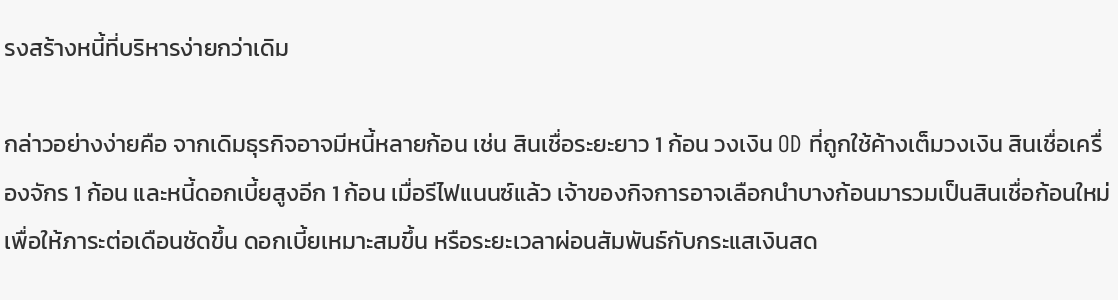รงสร้างหนี้ที่บริหารง่ายกว่าเดิม

กล่าวอย่างง่ายคือ จากเดิมธุรกิจอาจมีหนี้หลายก้อน เช่น สินเชื่อระยะยาว 1 ก้อน วงเงิน OD ที่ถูกใช้ค้างเต็มวงเงิน สินเชื่อเครื่องจักร 1 ก้อน และหนี้ดอกเบี้ยสูงอีก 1 ก้อน เมื่อรีไฟแนนซ์แล้ว เจ้าของกิจการอาจเลือกนำบางก้อนมารวมเป็นสินเชื่อก้อนใหม่ เพื่อให้ภาระต่อเดือนชัดขึ้น ดอกเบี้ยเหมาะสมขึ้น หรือระยะเวลาผ่อนสัมพันธ์กับกระแสเงินสด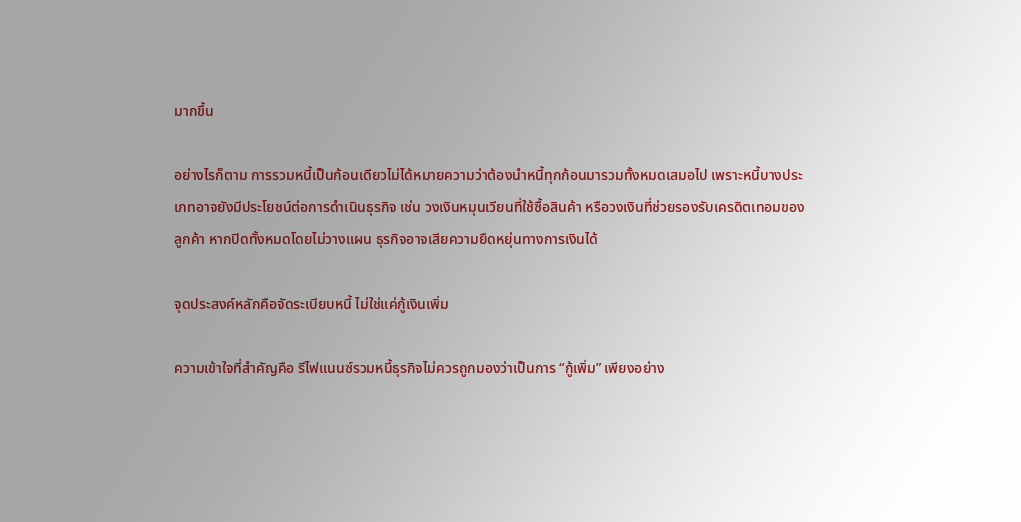มากขึ้น

อย่างไรก็ตาม การรวมหนี้เป็นก้อนเดียวไม่ได้หมายความว่าต้องนำหนี้ทุกก้อนมารวมทั้งหมดเสมอไป เพราะหนี้บางประเภทอาจยังมีประโยชน์ต่อการดำเนินธุรกิจ เช่น วงเงินหมุนเวียนที่ใช้ซื้อสินค้า หรือวงเงินที่ช่วยรองรับเครดิตเทอมของลูกค้า หากปิดทั้งหมดโดยไม่วางแผน ธุรกิจอาจเสียความยืดหยุ่นทางการเงินได้

จุดประสงค์หลักคือจัดระเบียบหนี้ ไม่ใช่แค่กู้เงินเพิ่ม

ความเข้าใจที่สำคัญคือ รีไฟแนนซ์รวมหนี้ธุรกิจไม่ควรถูกมองว่าเป็นการ “กู้เพิ่ม” เพียงอย่าง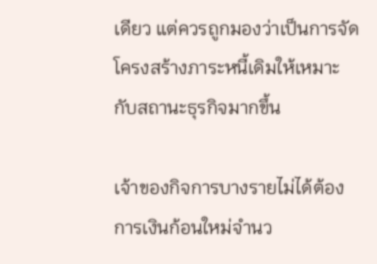เดียว แต่ควรถูกมองว่าเป็นการจัดโครงสร้างภาระหนี้เดิมให้เหมาะกับสถานะธุรกิจมากขึ้น

เจ้าของกิจการบางรายไม่ได้ต้องการเงินก้อนใหม่จำนว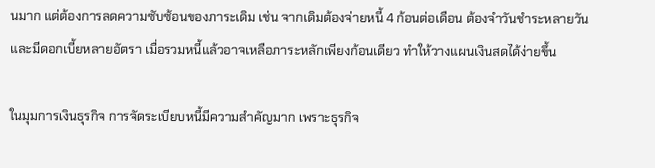นมาก แต่ต้องการลดความซับซ้อนของภาระเดิม เช่น จากเดิมต้องจ่ายหนี้ 4 ก้อนต่อเดือน ต้องจำวันชำระหลายวัน และมีดอกเบี้ยหลายอัตรา เมื่อรวมหนี้แล้วอาจเหลือภาระหลักเพียงก้อนเดียว ทำให้วางแผนเงินสดได้ง่ายขึ้น

ในมุมการเงินธุรกิจ การจัดระเบียบหนี้มีความสำคัญมาก เพราะธุรกิจ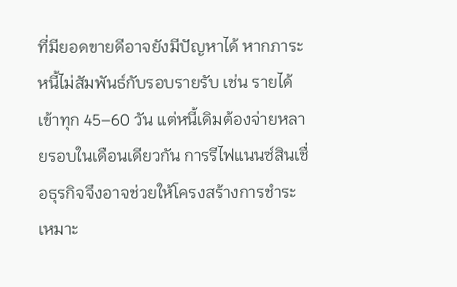ที่มียอดขายดีอาจยังมีปัญหาได้ หากภาระหนี้ไม่สัมพันธ์กับรอบรายรับ เช่น รายได้เข้าทุก 45–60 วัน แต่หนี้เดิมต้องจ่ายหลายรอบในเดือนเดียวกัน การรีไฟแนนซ์สินเชื่อธุรกิจจึงอาจช่วยให้โครงสร้างการชำระเหมาะ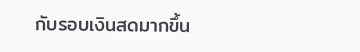กับรอบเงินสดมากขึ้น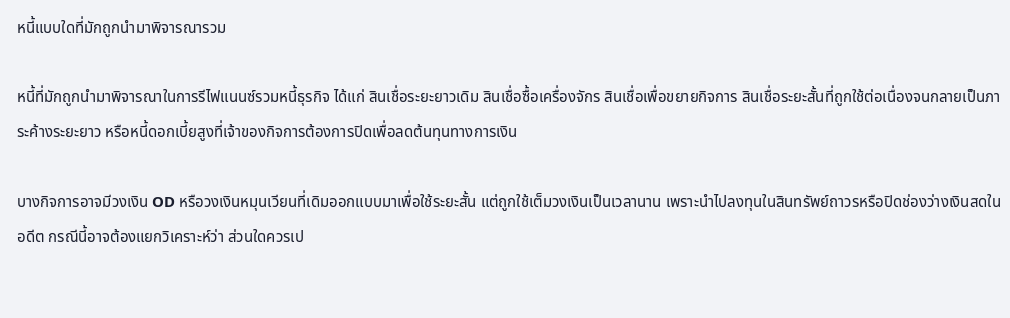หนี้แบบใดที่มักถูกนำมาพิจารณารวม

หนี้ที่มักถูกนำมาพิจารณาในการรีไฟแนนซ์รวมหนี้ธุรกิจ ได้แก่ สินเชื่อระยะยาวเดิม สินเชื่อซื้อเครื่องจักร สินเชื่อเพื่อขยายกิจการ สินเชื่อระยะสั้นที่ถูกใช้ต่อเนื่องจนกลายเป็นภาระค้างระยะยาว หรือหนี้ดอกเบี้ยสูงที่เจ้าของกิจการต้องการปิดเพื่อลดต้นทุนทางการเงิน

บางกิจการอาจมีวงเงิน OD หรือวงเงินหมุนเวียนที่เดิมออกแบบมาเพื่อใช้ระยะสั้น แต่ถูกใช้เต็มวงเงินเป็นเวลานาน เพราะนำไปลงทุนในสินทรัพย์ถาวรหรือปิดช่องว่างเงินสดในอดีต กรณีนี้อาจต้องแยกวิเคราะห์ว่า ส่วนใดควรเป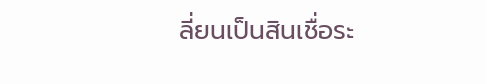ลี่ยนเป็นสินเชื่อระ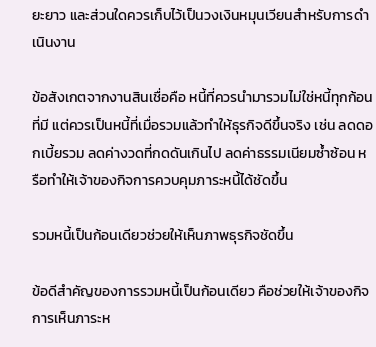ยะยาว และส่วนใดควรเก็บไว้เป็นวงเงินหมุนเวียนสำหรับการดำเนินงาน

ข้อสังเกตจากงานสินเชื่อคือ หนี้ที่ควรนำมารวมไม่ใช่หนี้ทุกก้อนที่มี แต่ควรเป็นหนี้ที่เมื่อรวมแล้วทำให้ธุรกิจดีขึ้นจริง เช่น ลดดอกเบี้ยรวม ลดค่างวดที่กดดันเกินไป ลดค่าธรรมเนียมซ้ำซ้อน หรือทำให้เจ้าของกิจการควบคุมภาระหนี้ได้ชัดขึ้น

รวมหนี้เป็นก้อนเดียวช่วยให้เห็นภาพธุรกิจชัดขึ้น

ข้อดีสำคัญของการรวมหนี้เป็นก้อนเดียว คือช่วยให้เจ้าของกิจการเห็นภาระห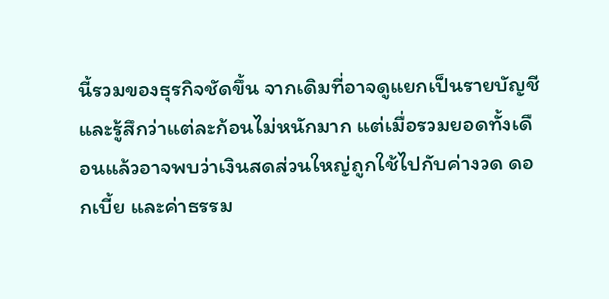นี้รวมของธุรกิจชัดขึ้น จากเดิมที่อาจดูแยกเป็นรายบัญชีและรู้สึกว่าแต่ละก้อนไม่หนักมาก แต่เมื่อรวมยอดทั้งเดือนแล้วอาจพบว่าเงินสดส่วนใหญ่ถูกใช้ไปกับค่างวด ดอกเบี้ย และค่าธรรม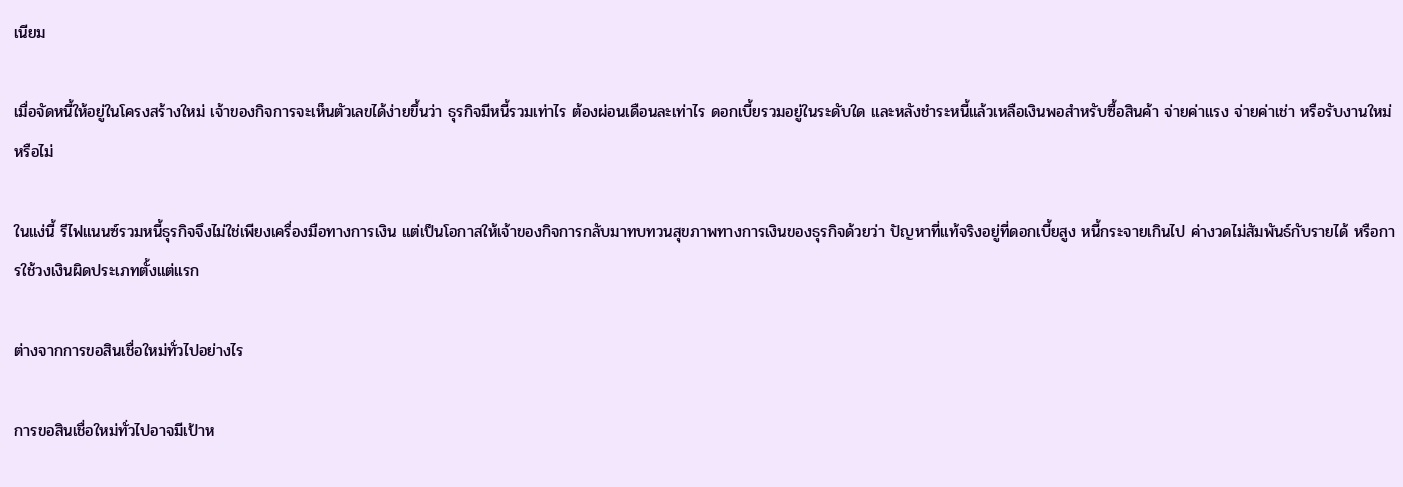เนียม

เมื่อจัดหนี้ให้อยู่ในโครงสร้างใหม่ เจ้าของกิจการจะเห็นตัวเลขได้ง่ายขึ้นว่า ธุรกิจมีหนี้รวมเท่าไร ต้องผ่อนเดือนละเท่าไร ดอกเบี้ยรวมอยู่ในระดับใด และหลังชำระหนี้แล้วเหลือเงินพอสำหรับซื้อสินค้า จ่ายค่าแรง จ่ายค่าเช่า หรือรับงานใหม่หรือไม่

ในแง่นี้ รีไฟแนนซ์รวมหนี้ธุรกิจจึงไม่ใช่เพียงเครื่องมือทางการเงิน แต่เป็นโอกาสให้เจ้าของกิจการกลับมาทบทวนสุขภาพทางการเงินของธุรกิจด้วยว่า ปัญหาที่แท้จริงอยู่ที่ดอกเบี้ยสูง หนี้กระจายเกินไป ค่างวดไม่สัมพันธ์กับรายได้ หรือการใช้วงเงินผิดประเภทตั้งแต่แรก

ต่างจากการขอสินเชื่อใหม่ทั่วไปอย่างไร

การขอสินเชื่อใหม่ทั่วไปอาจมีเป้าห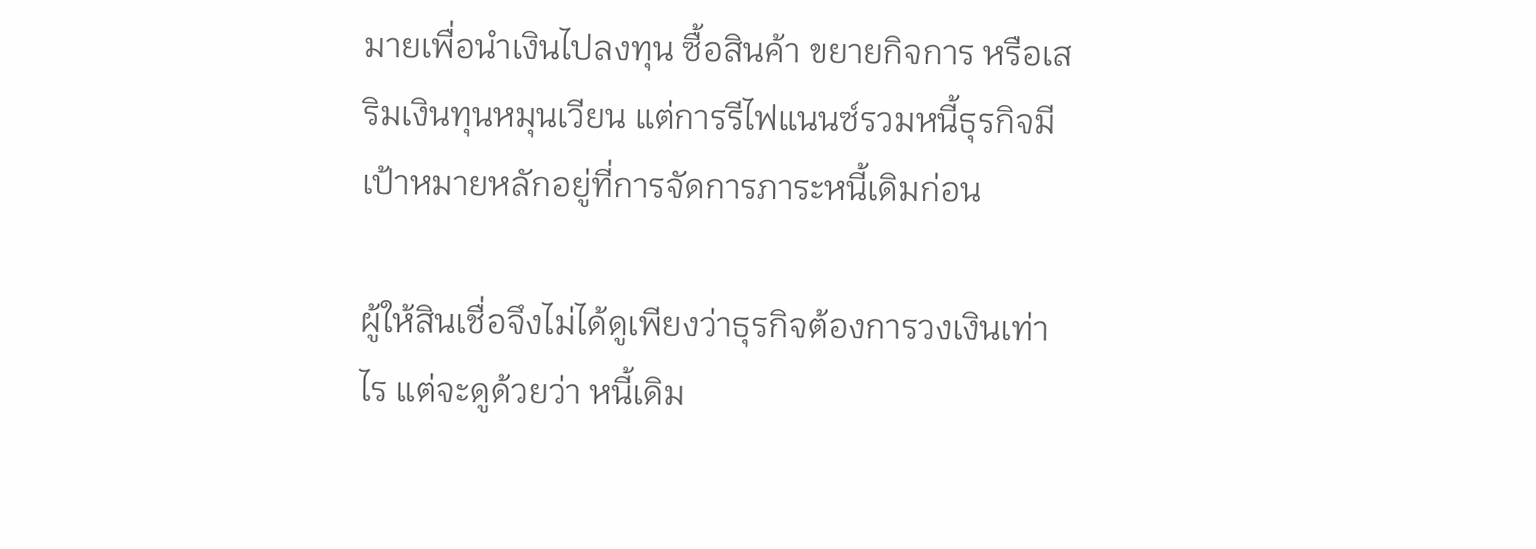มายเพื่อนำเงินไปลงทุน ซื้อสินค้า ขยายกิจการ หรือเสริมเงินทุนหมุนเวียน แต่การรีไฟแนนซ์รวมหนี้ธุรกิจมีเป้าหมายหลักอยู่ที่การจัดการภาระหนี้เดิมก่อน

ผู้ให้สินเชื่อจึงไม่ได้ดูเพียงว่าธุรกิจต้องการวงเงินเท่าไร แต่จะดูด้วยว่า หนี้เดิม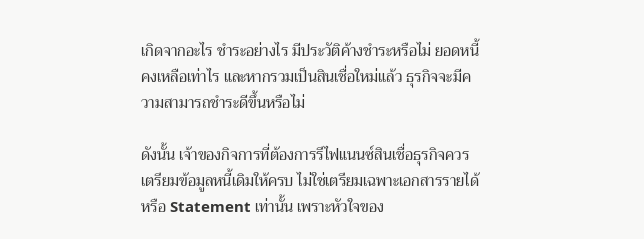เกิดจากอะไร ชำระอย่างไร มีประวัติค้างชำระหรือไม่ ยอดหนี้คงเหลือเท่าไร และหากรวมเป็นสินเชื่อใหม่แล้ว ธุรกิจจะมีความสามารถชำระดีขึ้นหรือไม่

ดังนั้น เจ้าของกิจการที่ต้องการรีไฟแนนซ์สินเชื่อธุรกิจควรเตรียมข้อมูลหนี้เดิมให้ครบ ไม่ใช่เตรียมเฉพาะเอกสารรายได้หรือ Statement เท่านั้น เพราะหัวใจของ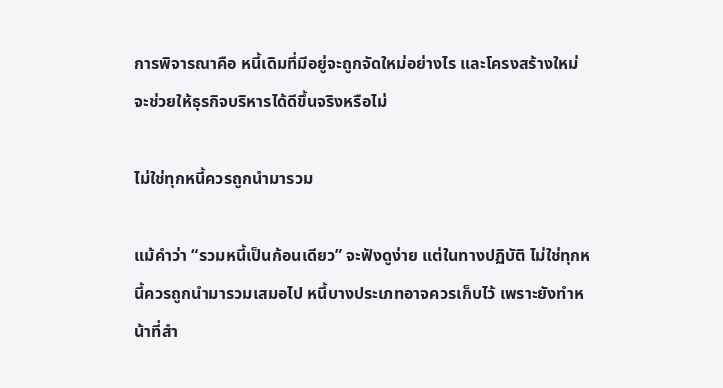การพิจารณาคือ หนี้เดิมที่มีอยู่จะถูกจัดใหม่อย่างไร และโครงสร้างใหม่จะช่วยให้ธุรกิจบริหารได้ดีขึ้นจริงหรือไม่

ไม่ใช่ทุกหนี้ควรถูกนำมารวม

แม้คำว่า “รวมหนี้เป็นก้อนเดียว” จะฟังดูง่าย แต่ในทางปฏิบัติ ไม่ใช่ทุกหนี้ควรถูกนำมารวมเสมอไป หนี้บางประเภทอาจควรเก็บไว้ เพราะยังทำหน้าที่สำ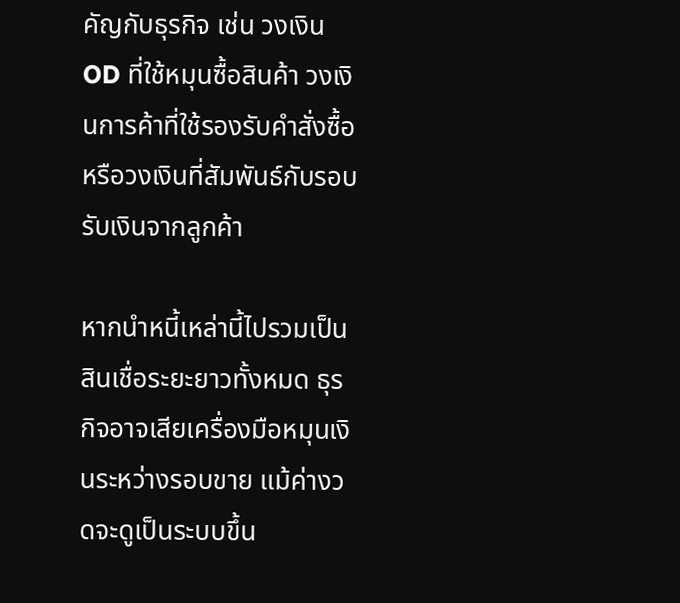คัญกับธุรกิจ เช่น วงเงิน OD ที่ใช้หมุนซื้อสินค้า วงเงินการค้าที่ใช้รองรับคำสั่งซื้อ หรือวงเงินที่สัมพันธ์กับรอบรับเงินจากลูกค้า

หากนำหนี้เหล่านี้ไปรวมเป็นสินเชื่อระยะยาวทั้งหมด ธุรกิจอาจเสียเครื่องมือหมุนเงินระหว่างรอบขาย แม้ค่างวดจะดูเป็นระบบขึ้น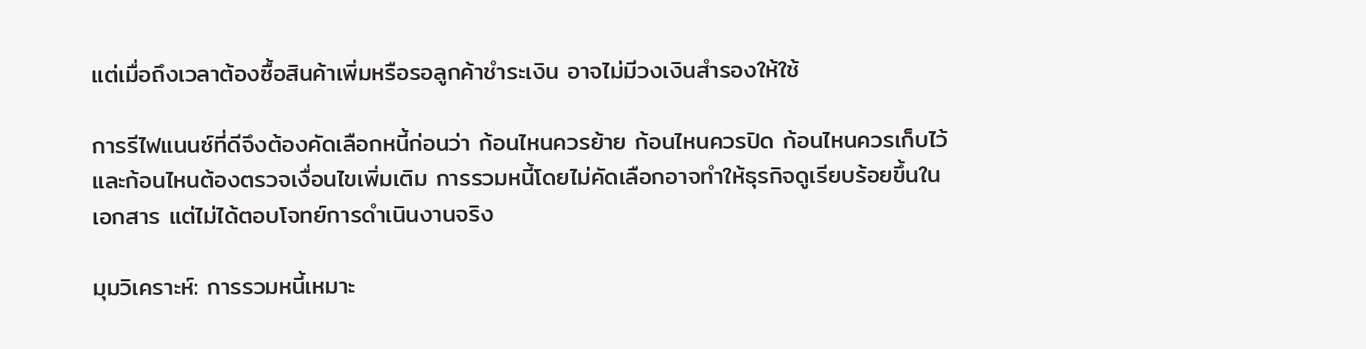แต่เมื่อถึงเวลาต้องซื้อสินค้าเพิ่มหรือรอลูกค้าชำระเงิน อาจไม่มีวงเงินสำรองให้ใช้

การรีไฟแนนซ์ที่ดีจึงต้องคัดเลือกหนี้ก่อนว่า ก้อนไหนควรย้าย ก้อนไหนควรปิด ก้อนไหนควรเก็บไว้ และก้อนไหนต้องตรวจเงื่อนไขเพิ่มเติม การรวมหนี้โดยไม่คัดเลือกอาจทำให้ธุรกิจดูเรียบร้อยขึ้นในเอกสาร แต่ไม่ได้ตอบโจทย์การดำเนินงานจริง

มุมวิเคราะห์: การรวมหนี้เหมาะ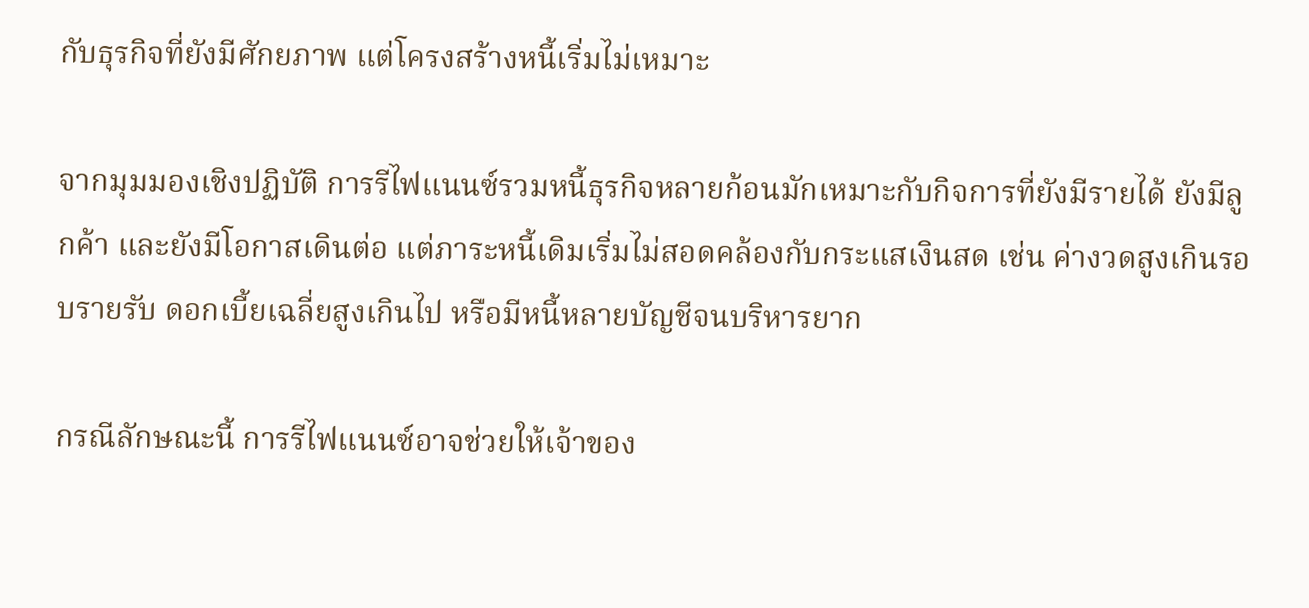กับธุรกิจที่ยังมีศักยภาพ แต่โครงสร้างหนี้เริ่มไม่เหมาะ

จากมุมมองเชิงปฏิบัติ การรีไฟแนนซ์รวมหนี้ธุรกิจหลายก้อนมักเหมาะกับกิจการที่ยังมีรายได้ ยังมีลูกค้า และยังมีโอกาสเดินต่อ แต่ภาระหนี้เดิมเริ่มไม่สอดคล้องกับกระแสเงินสด เช่น ค่างวดสูงเกินรอบรายรับ ดอกเบี้ยเฉลี่ยสูงเกินไป หรือมีหนี้หลายบัญชีจนบริหารยาก

กรณีลักษณะนี้ การรีไฟแนนซ์อาจช่วยให้เจ้าของ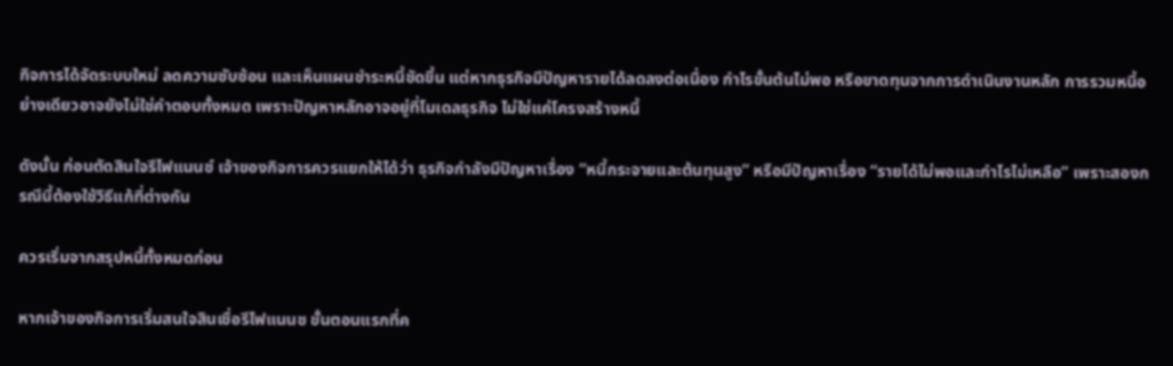กิจการได้จัดระบบใหม่ ลดความซับซ้อน และเห็นแผนชำระหนี้ชัดขึ้น แต่หากธุรกิจมีปัญหารายได้ลดลงต่อเนื่อง กำไรขั้นต้นไม่พอ หรือขาดทุนจากการดำเนินงานหลัก การรวมหนี้อย่างเดียวอาจยังไม่ใช่คำตอบทั้งหมด เพราะปัญหาหลักอาจอยู่ที่โมเดลธุรกิจ ไม่ใช่แค่โครงสร้างหนี้

ดังนั้น ก่อนตัดสินใจรีไฟแนนซ์ เจ้าของกิจการควรแยกให้ได้ว่า ธุรกิจกำลังมีปัญหาเรื่อง “หนี้กระจายและต้นทุนสูง” หรือมีปัญหาเรื่อง “รายได้ไม่พอและกำไรไม่เหลือ” เพราะสองกรณีนี้ต้องใช้วิธีแก้ที่ต่างกัน

ควรเริ่มจากสรุปหนี้ทั้งหมดก่อน

หากเจ้าของกิจการเริ่มสนใจสินเชื่อรีไฟแนนซ ขั้นตอนแรกที่ค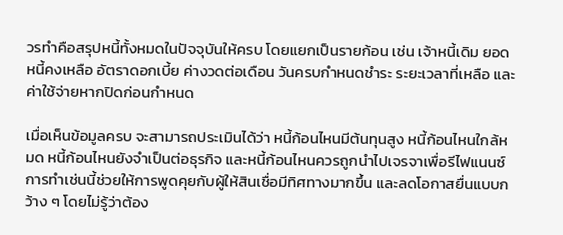วรทำคือสรุปหนี้ทั้งหมดในปัจจุบันให้ครบ โดยแยกเป็นรายก้อน เช่น เจ้าหนี้เดิม ยอดหนี้คงเหลือ อัตราดอกเบี้ย ค่างวดต่อเดือน วันครบกำหนดชำระ ระยะเวลาที่เหลือ และค่าใช้จ่ายหากปิดก่อนกำหนด

เมื่อเห็นข้อมูลครบ จะสามารถประเมินได้ว่า หนี้ก้อนไหนมีต้นทุนสูง หนี้ก้อนไหนใกล้หมด หนี้ก้อนไหนยังจำเป็นต่อธุรกิจ และหนี้ก้อนไหนควรถูกนำไปเจรจาเพื่อรีไฟแนนซ์ การทำเช่นนี้ช่วยให้การพูดคุยกับผู้ให้สินเชื่อมีทิศทางมากขึ้น และลดโอกาสยื่นแบบกว้าง ๆ โดยไม่รู้ว่าต้อง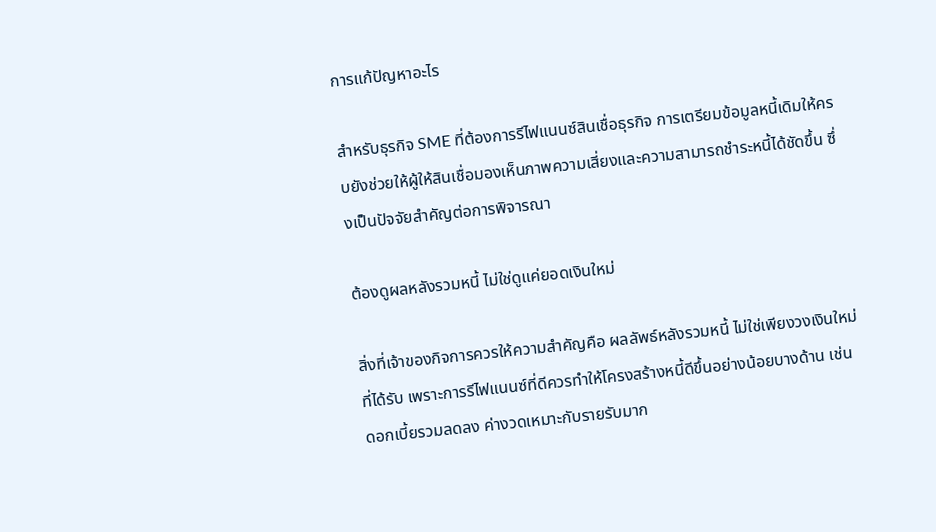การแก้ปัญหาอะไร

สำหรับธุรกิจ SME ที่ต้องการรีไฟแนนซ์สินเชื่อธุรกิจ การเตรียมข้อมูลหนี้เดิมให้ครบยังช่วยให้ผู้ให้สินเชื่อมองเห็นภาพความเสี่ยงและความสามารถชำระหนี้ได้ชัดขึ้น ซึ่งเป็นปัจจัยสำคัญต่อการพิจารณา

ต้องดูผลหลังรวมหนี้ ไม่ใช่ดูแค่ยอดเงินใหม่

สิ่งที่เจ้าของกิจการควรให้ความสำคัญคือ ผลลัพธ์หลังรวมหนี้ ไม่ใช่เพียงวงเงินใหม่ที่ได้รับ เพราะการรีไฟแนนซ์ที่ดีควรทำให้โครงสร้างหนี้ดีขึ้นอย่างน้อยบางด้าน เช่น ดอกเบี้ยรวมลดลง ค่างวดเหมาะกับรายรับมาก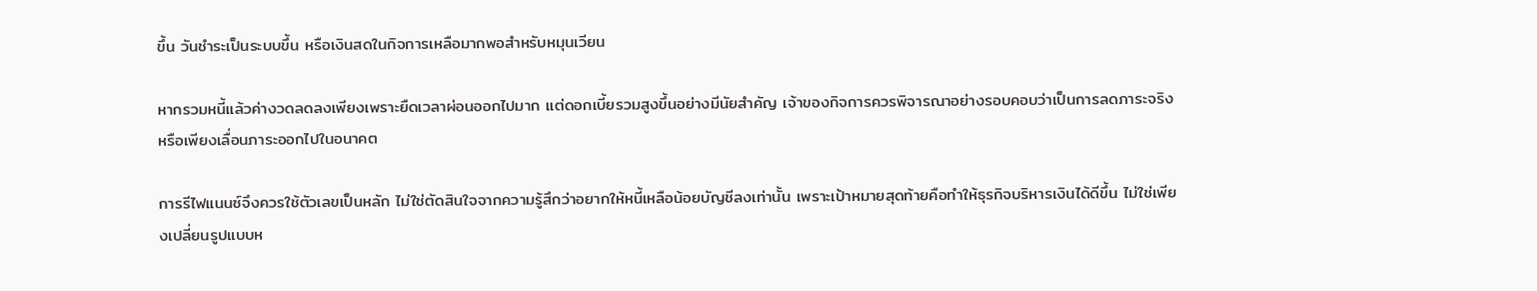ขึ้น วันชำระเป็นระบบขึ้น หรือเงินสดในกิจการเหลือมากพอสำหรับหมุนเวียน

หากรวมหนี้แล้วค่างวดลดลงเพียงเพราะยืดเวลาผ่อนออกไปมาก แต่ดอกเบี้ยรวมสูงขึ้นอย่างมีนัยสำคัญ เจ้าของกิจการควรพิจารณาอย่างรอบคอบว่าเป็นการลดภาระจริงหรือเพียงเลื่อนภาระออกไปในอนาคต

การรีไฟแนนซ์จึงควรใช้ตัวเลขเป็นหลัก ไม่ใช่ตัดสินใจจากความรู้สึกว่าอยากให้หนี้เหลือน้อยบัญชีลงเท่านั้น เพราะเป้าหมายสุดท้ายคือทำให้ธุรกิจบริหารเงินได้ดีขึ้น ไม่ใช่เพียงเปลี่ยนรูปแบบห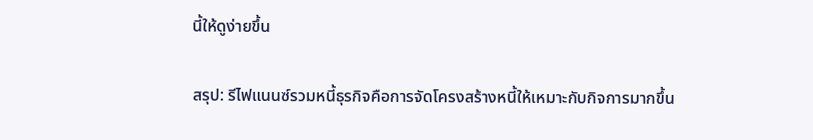นี้ให้ดูง่ายขึ้น

สรุป: รีไฟแนนซ์รวมหนี้ธุรกิจคือการจัดโครงสร้างหนี้ให้เหมาะกับกิจการมากขึ้น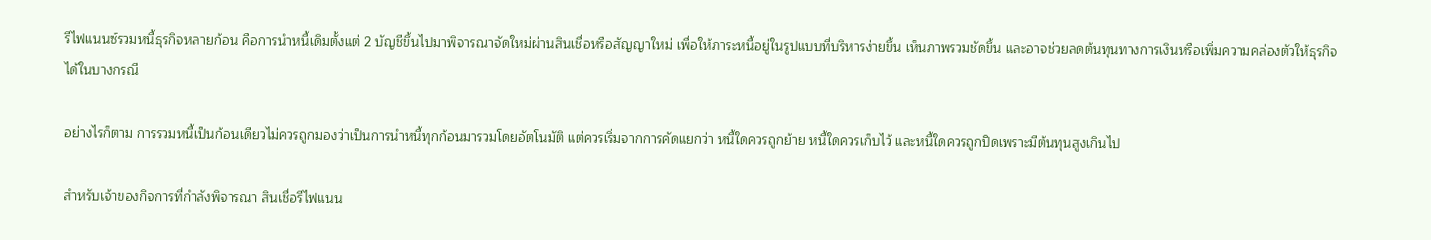รีไฟแนนซ์รวมหนี้ธุรกิจหลายก้อน คือการนำหนี้เดิมตั้งแต่ 2 บัญชีขึ้นไปมาพิจารณาจัดใหม่ผ่านสินเชื่อหรือสัญญาใหม่ เพื่อให้ภาระหนี้อยู่ในรูปแบบที่บริหารง่ายขึ้น เห็นภาพรวมชัดขึ้น และอาจช่วยลดต้นทุนทางการเงินหรือเพิ่มความคล่องตัวให้ธุรกิจได้ในบางกรณี

อย่างไรก็ตาม การรวมหนี้เป็นก้อนเดียวไม่ควรถูกมองว่าเป็นการนำหนี้ทุกก้อนมารวมโดยอัตโนมัติ แต่ควรเริ่มจากการคัดแยกว่า หนี้ใดควรถูกย้าย หนี้ใดควรเก็บไว้ และหนี้ใดควรถูกปิดเพราะมีต้นทุนสูงเกินไป

สำหรับเจ้าของกิจการที่กำลังพิจารณา สินเชื่อรีไฟแนน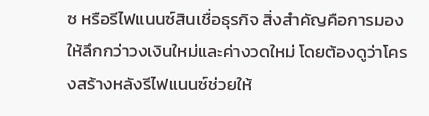ซ หรือรีไฟแนนซ์สินเชื่อธุรกิจ สิ่งสำคัญคือการมองให้ลึกกว่าวงเงินใหม่และค่างวดใหม่ โดยต้องดูว่าโครงสร้างหลังรีไฟแนนซ์ช่วยให้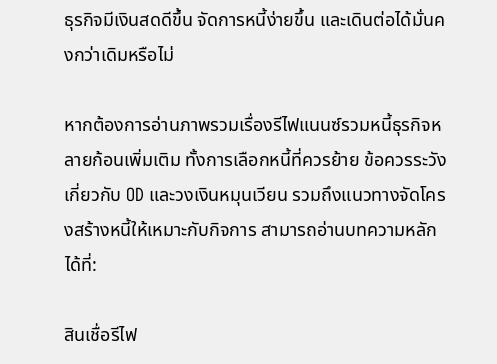ธุรกิจมีเงินสดดีขึ้น จัดการหนี้ง่ายขึ้น และเดินต่อได้มั่นคงกว่าเดิมหรือไม่

หากต้องการอ่านภาพรวมเรื่องรีไฟแนนซ์รวมหนี้ธุรกิจหลายก้อนเพิ่มเติม ทั้งการเลือกหนี้ที่ควรย้าย ข้อควรระวังเกี่ยวกับ OD และวงเงินหมุนเวียน รวมถึงแนวทางจัดโครงสร้างหนี้ให้เหมาะกับกิจการ สามารถอ่านบทความหลักได้ที่:

สินเชื่อรีไฟ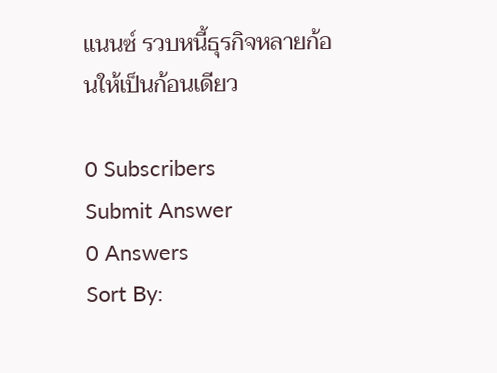แนนซ์ รวบหนี้ธุรกิจหลายก้อนให้เป็นก้อนเดียว

0 Subscribers
Submit Answer
0 Answers
Sort By: